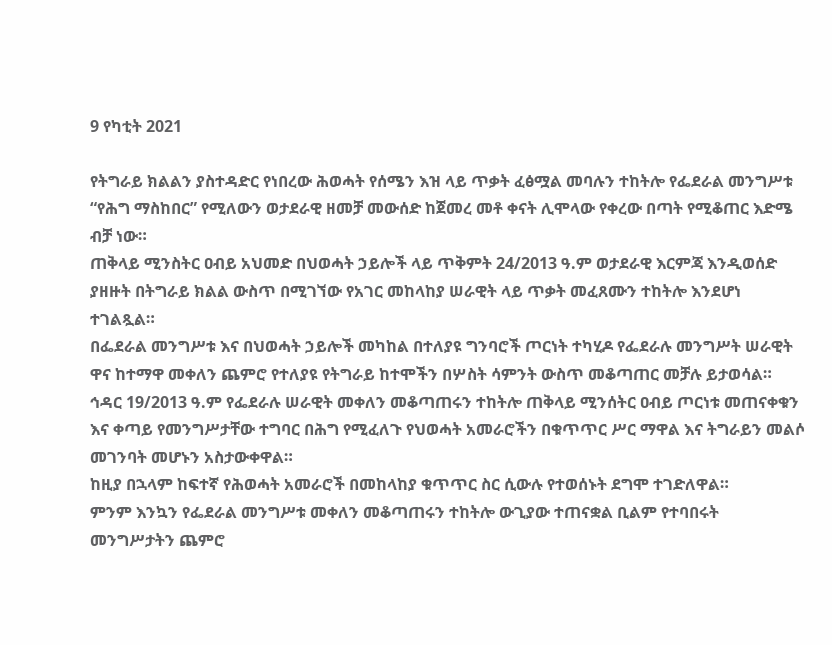9 የካቲት 2021

የትግራይ ክልልን ያስተዳድር የነበረው ሕወሓት የሰሜን እዝ ላይ ጥቃት ፈፅሟል መባሉን ተከትሎ የፌደራል መንግሥቱ “የሕግ ማስከበር” የሚለውን ወታደራዊ ዘመቻ መውሰድ ከጀመረ መቶ ቀናት ሊሞላው የቀረው በጣት የሚቆጠር እድሜ ብቻ ነው።
ጠቅላይ ሚንስትር ዐብይ አህመድ በህወሓት ኃይሎች ላይ ጥቅምት 24/2013 ዓ.ም ወታደራዊ እርምጃ እንዲወሰድ ያዘዙት በትግራይ ክልል ውስጥ በሚገኘው የአገር መከላከያ ሠራዊት ላይ ጥቃት መፈጸሙን ተከትሎ እንደሆነ ተገልጿል።
በፌደራል መንግሥቱ እና በህወሓት ኃይሎች መካከል በተለያዩ ግንባሮች ጦርነት ተካሂዶ የፌደራሉ መንግሥት ሠራዊት ዋና ከተማዋ መቀለን ጨምሮ የተለያዩ የትግራይ ከተሞችን በሦስት ሳምንት ውስጥ መቆጣጠር መቻሉ ይታወሳል።
ኅዳር 19/2013 ዓ.ም የፌደራሉ ሠራዊት መቀለን መቆጣጠሩን ተከትሎ ጠቅላይ ሚንሰትር ዐብይ ጦርነቱ መጠናቀቁን እና ቀጣይ የመንግሥታቸው ተግባር በሕግ የሚፈለጉ የህወሓት አመራሮችን በቁጥጥር ሥር ማዋል እና ትግራይን መልሶ መገንባት መሆኑን አስታውቀዋል።
ከዚያ በኋላም ከፍተኛ የሕወሓት አመራሮች በመከላከያ ቁጥጥር ስር ሲውሉ የተወሰኑት ደግሞ ተገድለዋል።
ምንም እንኳን የፌደራል መንግሥቱ መቀለን መቆጣጠሩን ተከትሎ ውጊያው ተጠናቋል ቢልም የተባበሩት መንግሥታትን ጨምሮ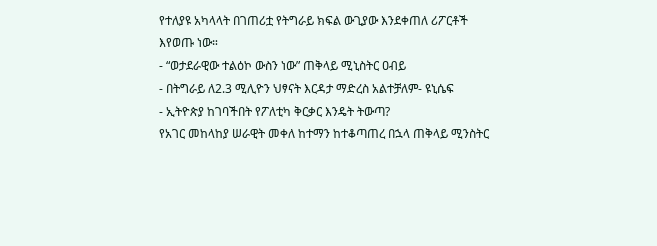የተለያዩ አካላላት በገጠሪቷ የትግራይ ክፍል ውጊያው እንደቀጠለ ሪፖርቶች እየወጡ ነው።
- “ወታደራዊው ተልዕኮ ውስን ነው” ጠቅላይ ሚኒስትር ዐብይ
- በትግራይ ለ2.3 ሚሊዮን ህፃናት እርዳታ ማድረስ አልተቻለም- ዩኒሴፍ
- ኢትዮጵያ ከገባችበት የፖለቲካ ቅርቃር እንዴት ትውጣ?
የአገር መከላከያ ሠራዊት መቀለ ከተማን ከተቆጣጠረ በኋላ ጠቅላይ ሚንስትር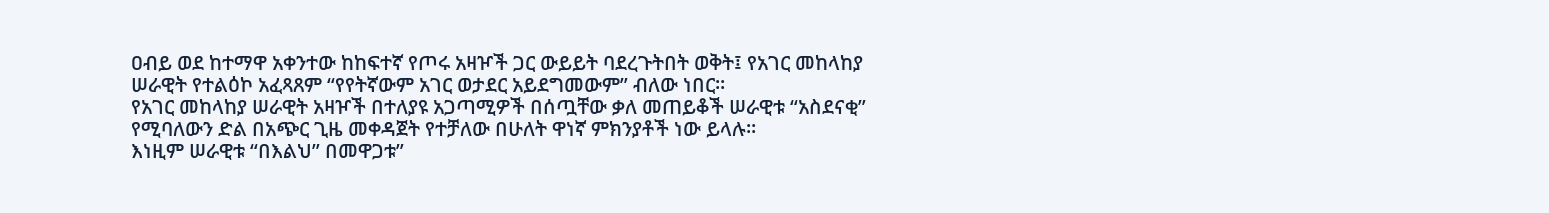ዐብይ ወደ ከተማዋ አቀንተው ከከፍተኛ የጦሩ አዛዦች ጋር ውይይት ባደረጉትበት ወቅት፤ የአገር መከላከያ ሠራዊት የተልዕኮ አፈጻጸም “የየትኛውም አገር ወታደር አይደግመውም” ብለው ነበር።
የአገር መከላከያ ሠራዊት አዛዦች በተለያዩ አጋጣሚዎች በሰጧቸው ቃለ መጠይቆች ሠራዊቱ “አስደናቂ” የሚባለውን ድል በአጭር ጊዜ መቀዳጀት የተቻለው በሁለት ዋነኛ ምክንያቶች ነው ይላሉ።
እነዚም ሠራዊቱ “በእልህ” በመዋጋቱ”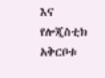እና የሎጂስቲክ አቅርቦቱ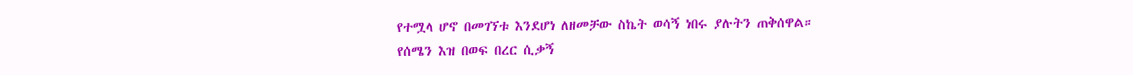የተሟላ ሆኖ በመገኘቱ እንደሆነ ለዘመቻው ስኬት ወሳኝ ነበሩ ያሉትን ጠቅሰዋል።
የሰሜን እዝ በወፍ በረር ሲቃኝ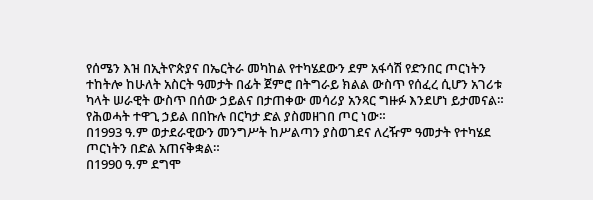የሰሜን እዝ በኢትዮጵያና በኤርትራ መካከል የተካሄደውን ደም አፋሳሽ የድንበር ጦርነትን ተከትሎ ከሁለት አስርት ዓመታት በፊት ጀምሮ በትግራይ ክልል ውስጥ የሰፈረ ሲሆን አገሪቱ ካላት ሠራዊት ውስጥ በሰው ኃይልና በታጠቀው መሳሪያ አንጻር ግዙፉ እንደሆነ ይታመናል።
የሕወሓት ተዋጊ ኃይል በበኩሉ በርካታ ድል ያስመዘገበ ጦር ነው።
በ1993 ዓ.ም ወታደራዊውን መንግሥት ከሥልጣን ያስወገደና ለረዥም ዓመታት የተካሄደ ጦርነትን በድል አጠናቅቋል።
በ1990 ዓ.ም ደግሞ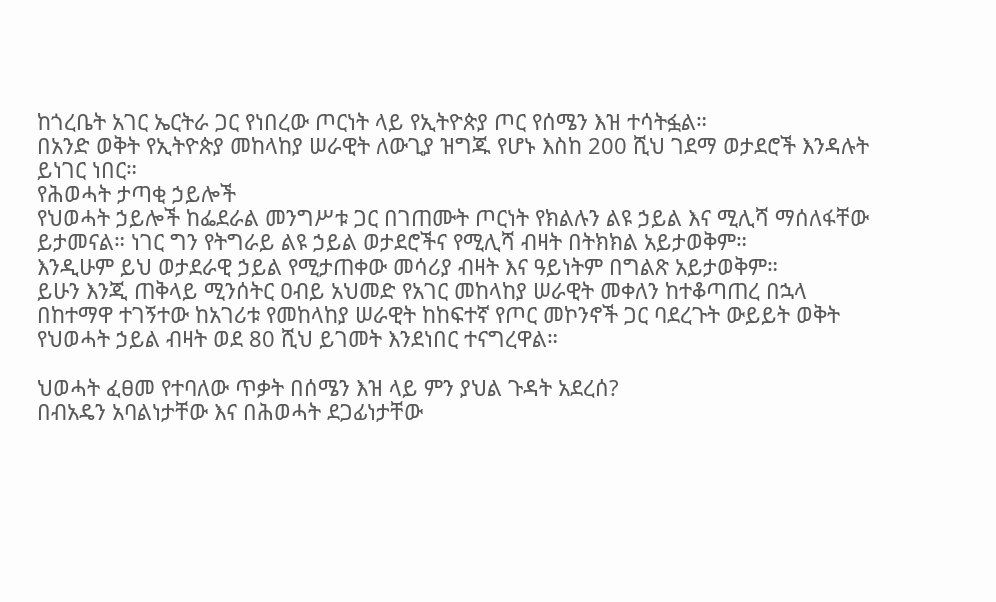ከጎረቤት አገር ኤርትራ ጋር የነበረው ጦርነት ላይ የኢትዮጵያ ጦር የሰሜን እዝ ተሳትፏል።
በአንድ ወቅት የኢትዮጵያ መከላከያ ሠራዊት ለውጊያ ዝግጁ የሆኑ እስከ 200 ሺህ ገደማ ወታደሮች እንዳሉት ይነገር ነበር።
የሕወሓት ታጣቂ ኃይሎች
የህወሓት ኃይሎች ከፌደራል መንግሥቱ ጋር በገጠሙት ጦርነት የክልሉን ልዩ ኃይል እና ሚሊሻ ማሰለፋቸው ይታመናል። ነገር ግን የትግራይ ልዩ ኃይል ወታደሮችና የሚሊሻ ብዛት በትክክል አይታወቅም።
እንዲሁም ይህ ወታደራዊ ኃይል የሚታጠቀው መሳሪያ ብዛት እና ዓይነትም በግልጽ አይታወቅም።
ይሁን እንጂ ጠቅላይ ሚንሰትር ዐብይ አህመድ የአገር መከላከያ ሠራዊት መቀለን ከተቆጣጠረ በኋላ በከተማዋ ተገኝተው ከአገሪቱ የመከላከያ ሠራዊት ከከፍተኛ የጦር መኮንኖች ጋር ባደረጉት ውይይት ወቅት የህወሓት ኃይል ብዛት ወደ 80 ሺህ ይገመት እንደነበር ተናግረዋል።

ህወሓት ፈፀመ የተባለው ጥቃት በሰሜን እዝ ላይ ምን ያህል ጉዳት አደረሰ?
በብአዴን አባልነታቸው እና በሕወሓት ደጋፊነታቸው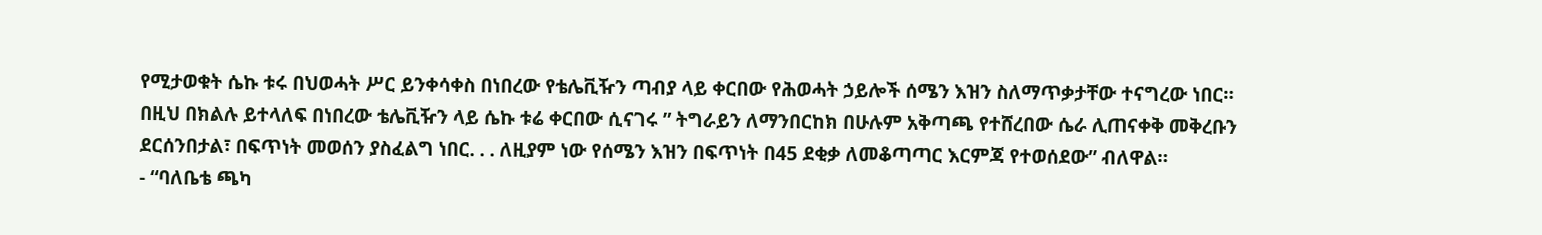የሚታወቁት ሴኩ ቱሩ በህወሓት ሥር ይንቀሳቀስ በነበረው የቴሌቪዥን ጣብያ ላይ ቀርበው የሕወሓት ኃይሎች ሰሜን እዝን ስለማጥቃታቸው ተናግረው ነበር።
በዚህ በክልሉ ይተላለፍ በነበረው ቴሌቪዥን ላይ ሴኩ ቱሬ ቀርበው ሲናገሩ ” ትግራይን ለማንበርከክ በሁሉም አቅጣጫ የተሸረበው ሴራ ሊጠናቀቅ መቅረቡን ደርሰንበታል፣ በፍጥነት መወሰን ያስፈልግ ነበር. . . ለዚያም ነው የሰሜን እዝን በፍጥነት በ45 ደቂቃ ለመቆጣጣር እርምጃ የተወሰደው” ብለዋል።
- “ባለቤቴ ጫካ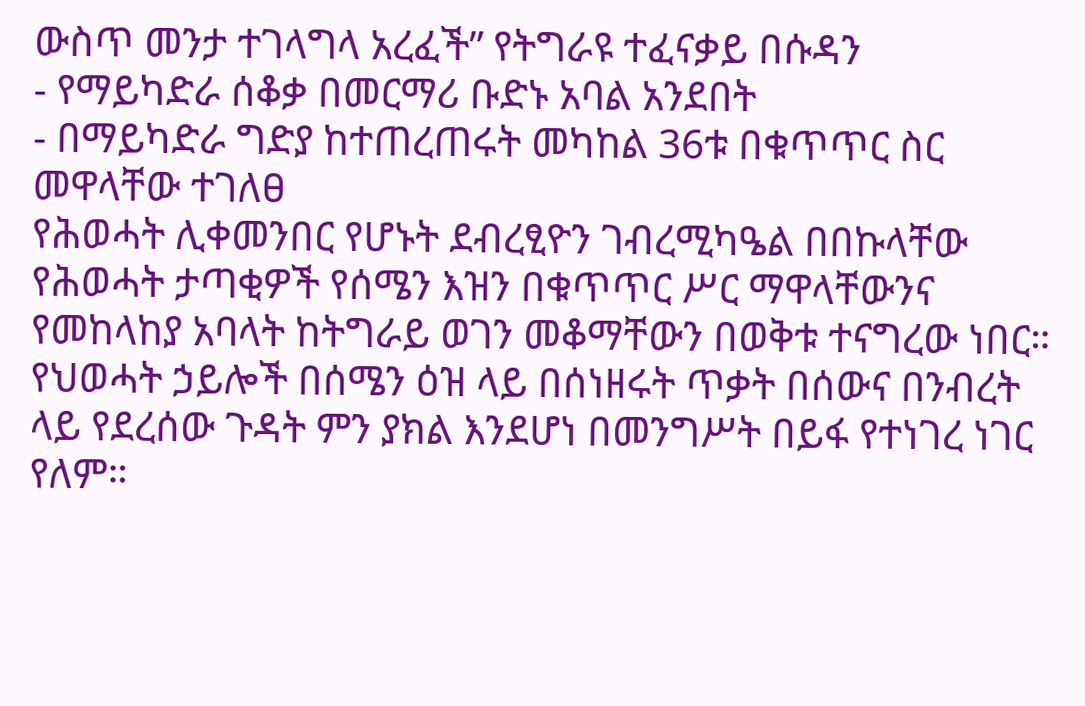ውስጥ መንታ ተገላግላ አረፈች” የትግራዩ ተፈናቃይ በሱዳን
- የማይካድራ ሰቆቃ በመርማሪ ቡድኑ አባል አንደበት
- በማይካድራ ግድያ ከተጠረጠሩት መካከል 36ቱ በቁጥጥር ስር መዋላቸው ተገለፀ
የሕወሓት ሊቀመንበር የሆኑት ደብረፂዮን ገብረሚካዔል በበኩላቸው የሕወሓት ታጣቂዎች የሰሜን እዝን በቁጥጥር ሥር ማዋላቸውንና የመከላከያ አባላት ከትግራይ ወገን መቆማቸውን በወቅቱ ተናግረው ነበር።
የህወሓት ኃይሎች በሰሜን ዕዝ ላይ በሰነዘሩት ጥቃት በሰውና በንብረት ላይ የደረሰው ጉዳት ምን ያክል እንደሆነ በመንግሥት በይፋ የተነገረ ነገር የለም።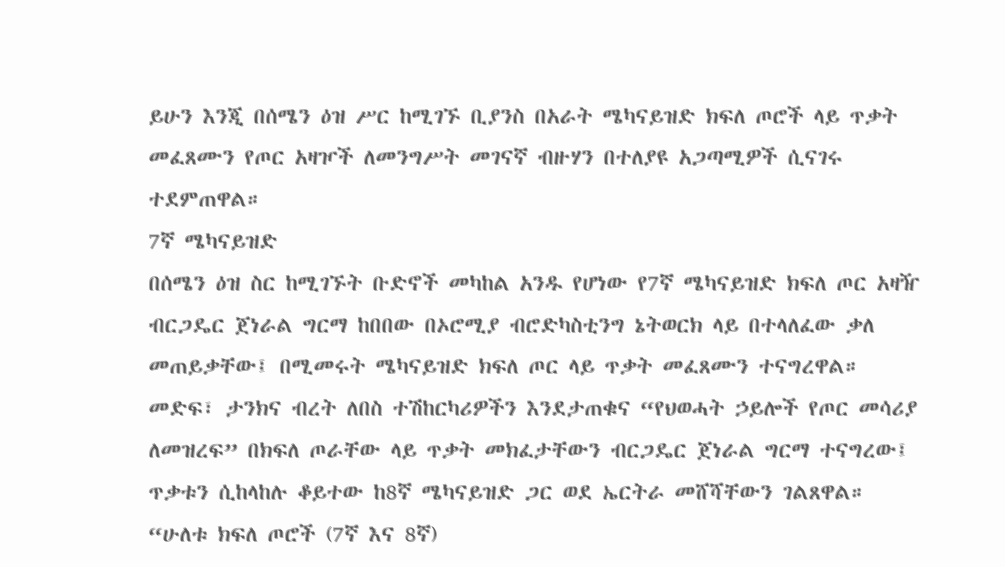ይሁን እንጂ በሰሜን ዕዝ ሥር ከሚገኙ ቢያንስ በአራት ሜካናይዝድ ክፍለ ጦሮች ላይ ጥቃት መፈጸሙን የጦር አዛዦች ለመንግሥት መገናኛ ብዙሃን በተለያዩ አጋጣሚዎች ሲናገሩ ተደምጠዋል።
7ኛ ሜካናይዝድ
በሰሜን ዕዝ ስር ከሚገኙት ቡድኖች መካከል አንዱ የሆነው የ7ኛ ሜካናይዝድ ክፍለ ጦር አዛዥ ብርጋዴር ጀነራል ግርማ ከበበው በኦሮሚያ ብሮድካስቲንግ ኔትወርክ ላይ በተላለፈው ቃለ መጠይቃቸው፤ በሚመሩት ሜካናይዝድ ክፍለ ጦር ላይ ጥቃት መፈጸሙን ተናግረዋል።
መድፍ፣ ታንክና ብረት ለበስ ተሽከርካሪዎችን እንደታጠቁና “የህወሓት ኃይሎች የጦር መሳሪያ ለመዝረፍ” በክፍለ ጦራቸው ላይ ጥቃት መክፈታቸውን ብርጋዴር ጀነራል ግርማ ተናግረው፤ ጥቃቱን ሲከላከሉ ቆይተው ከ8ኛ ሜካናይዝድ ጋር ወደ ኤርትራ መሸሻቸውን ገልጸዋል።
“ሁለቱ ክፍለ ጦሮች (7ኛ እና 8ኛ)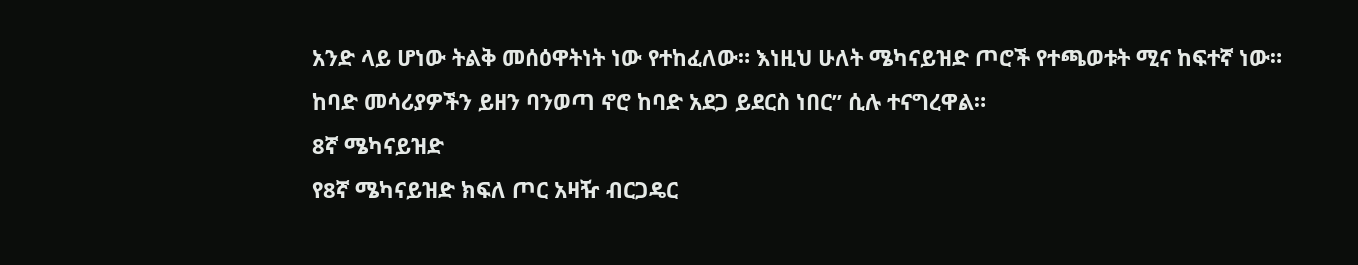አንድ ላይ ሆነው ትልቅ መሰዕዋትነት ነው የተከፈለው። እነዚህ ሁለት ሜካናይዝድ ጦሮች የተጫወቱት ሚና ከፍተኛ ነው። ከባድ መሳሪያዎችን ይዘን ባንወጣ ኖሮ ከባድ አደጋ ይደርስ ነበር” ሲሉ ተናግረዋል።
8ኛ ሜካናይዝድ
የ8ኛ ሜካናይዝድ ክፍለ ጦር አዛዥ ብርጋዴር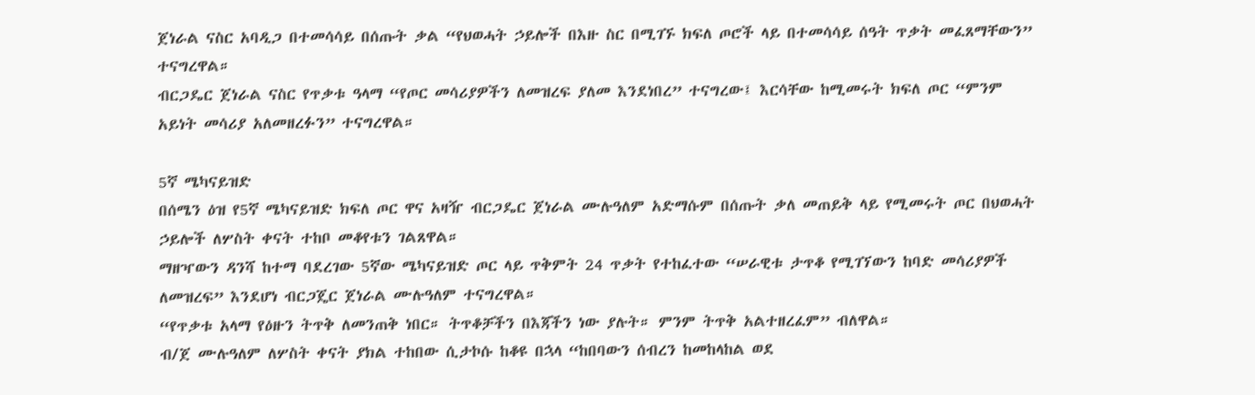ጀነራል ናስር አባዲጋ በተመሳሳይ በሰጡት ቃል “የህወሓት ኃይሎች በእዙ ስር በሚገኙ ክፍለ ጦሮች ላይ በተመሳሳይ ሰዓት ጥቃት መፈጸማቸውን” ተናግረዋል።
ብርጋዴር ጀነራል ናስር የጥቃቱ ዓላማ “የጦር መሳሪያዎችን ለመዝረፍ ያለመ እንደነበረ” ተናግረው፤ እርሳቸው ከሚመሩት ክፍለ ጦር “ምንም አይነት መሳሪያ አለመዘረፉን” ተናግረዋል።

5ኛ ሜካናይዝድ
በሰሜን ዕዝ የ5ኛ ሜካናይዝድ ክፍለ ጦር ዋና አዛዥ ብርጋዴር ጀነራል ሙሉዓለም አድማሱም በሰጡት ቃለ መጠይቅ ላይ የሚመሩት ጦር በህወሓት ኃይሎች ለሦስት ቀናት ተከቦ መቆየቱን ገልጸዋል።
ማዘዣውን ዳንሻ ከተማ ባደረገው 5ኛው ሜካናይዝድ ጦር ላይ ጥቅምት 24 ጥቃት የተከፈተው “ሠራዊቱ ታጥቆ የሚገኘውን ከባድ መሳሪያዎች ለመዝረፍ” እንደሆነ ብርጋጄር ጀነራል ሙሉዓለም ተናግረዋል።
“የጥቃቱ አላማ የዕዙን ትጥቅ ለመንጠቅ ነበር። ትጥቆቻችን በእጃችን ነው ያሉት። ምንም ትጥቅ አልተዘረፈም” ብለዋል።
ብ/ጀ ሙሉዓለም ለሦስት ቀናት ያክል ተከበው ሲታኮሱ ከቆዩ በኋላ “ከበባውን ሰብረን ከመከላከል ወደ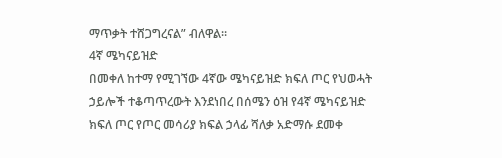ማጥቃት ተሸጋግረናል” ብለዋል።
4ኛ ሜካናይዝድ
በመቀለ ከተማ የሚገኘው 4ኛው ሜካናይዝድ ክፍለ ጦር የህወሓት ኃይሎች ተቆጣጥረውት እንደነበረ በሰሜን ዕዝ የ4ኛ ሜካናይዝድ ክፍለ ጦር የጦር መሳሪያ ክፍል ኃላፊ ሻለቃ አድማሱ ደመቀ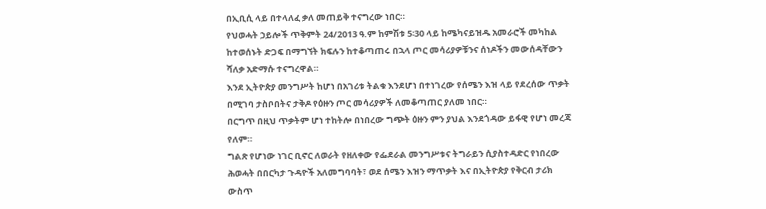በኢቢሲ ላይ በተላለፈ ቃለ መጠይቅ ተናግረው ነበር።
የህወሓት ኃይሎች ጥቅምት 24/2013 ዓ.ም ከምሽቱ 5፡30 ላይ ከሜካናይዝዱ አመራሮች መካከል ከተወሰኑት ድጋፍ በማግኘት ክፍሉን ከተቆጣጠሩ በኋላ ጦር መሳሪያዎቹንና ሰነዶችን መውሰዳቸውን ሻለቃ አድማሱ ተናግረዋል።
እንደ ኢትዮጵያ መንግሥት ከሆነ በአገሪቱ ትልቁ እንደሆነ በተነገረው የሰሜን እዝ ላይ የደረሰው ጥቃት በሚገባ ታስቦበትና ታቅዶ የዕዙን ጦር መሳሪያዎች ለመቆጣጠር ያለመ ነበር።
በርግጥ በዚህ ጥቃትም ሆነ ተከትሎ በነበረው ግጭት ዕዙን ምን ያህል እንደጎዳው ይፋዊ የሆነ መረጃ የለም።
ግልጽ የሆነው ነገር ቢኖር ለወራት የዘለቀው የፌደራል መንግሥቱና ትግራይን ሲያስተዳድር የነበረው ሕወሓት በበርካታ ጉዳዮች አለመግባባት፣ ወደ ሰሜን እዝን ማጥቃት እና በኢትዮጵያ የቅርብ ታሪክ ውስጥ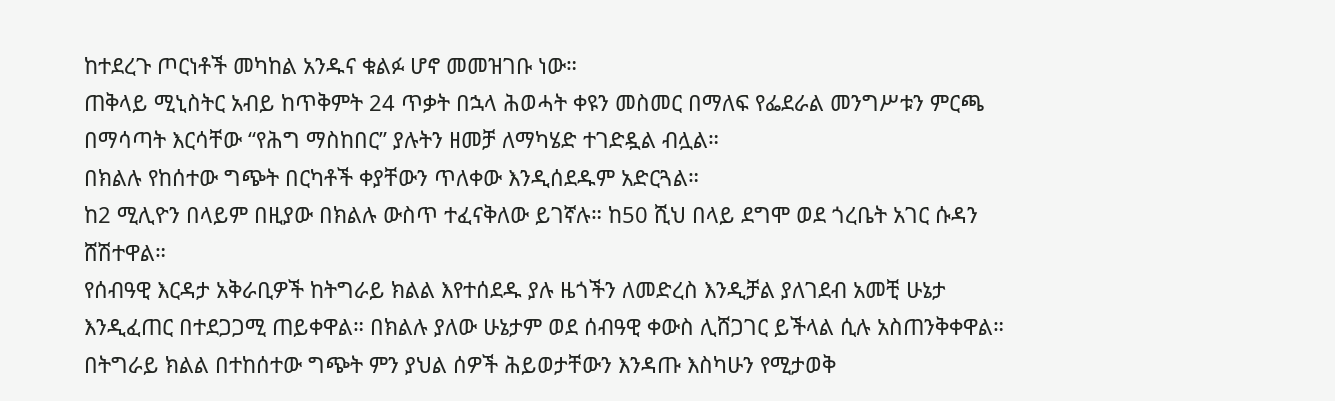ከተደረጉ ጦርነቶች መካከል አንዱና ቁልፉ ሆኖ መመዝገቡ ነው።
ጠቅላይ ሚኒስትር አብይ ከጥቅምት 24 ጥቃት በኋላ ሕወሓት ቀዩን መስመር በማለፍ የፌደራል መንግሥቱን ምርጫ በማሳጣት እርሳቸው “የሕግ ማስከበር” ያሉትን ዘመቻ ለማካሄድ ተገድዷል ብሏል።
በክልሉ የከሰተው ግጭት በርካቶች ቀያቸውን ጥለቀው እንዲሰደዱም አድርጓል።
ከ2 ሚሊዮን በላይም በዚያው በክልሉ ውስጥ ተፈናቅለው ይገኛሉ። ከ50 ሺህ በላይ ደግሞ ወደ ጎረቤት አገር ሱዳን ሸሽተዋል።
የሰብዓዊ እርዳታ አቅራቢዎች ከትግራይ ክልል እየተሰደዱ ያሉ ዜጎችን ለመድረስ እንዲቻል ያለገደብ አመቺ ሁኔታ እንዲፈጠር በተደጋጋሚ ጠይቀዋል። በክልሉ ያለው ሁኔታም ወደ ሰብዓዊ ቀውስ ሊሸጋገር ይችላል ሲሉ አስጠንቅቀዋል።
በትግራይ ክልል በተከሰተው ግጭት ምን ያህል ሰዎች ሕይወታቸውን እንዳጡ እስካሁን የሚታወቅ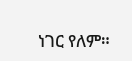ነገር የለም።